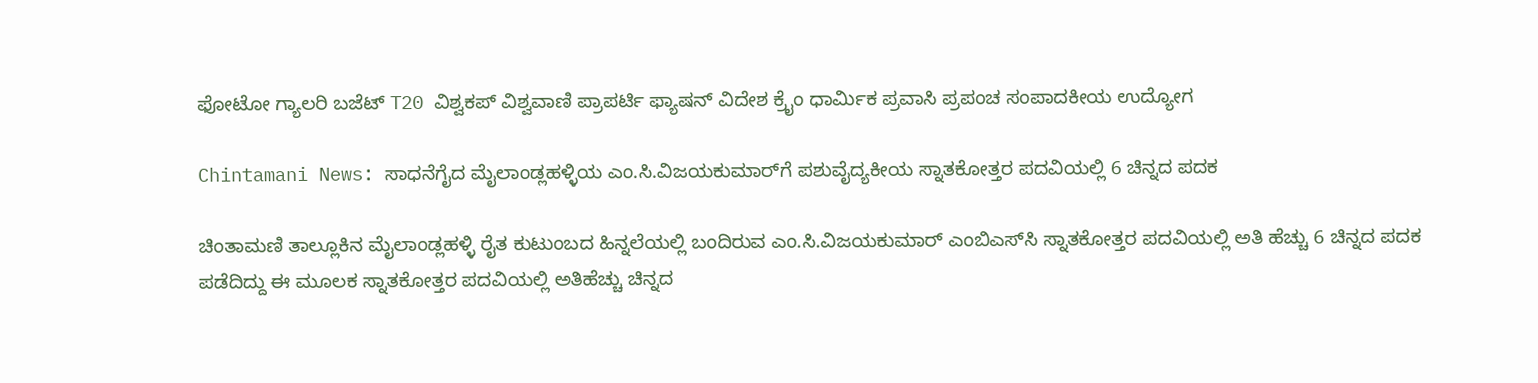ಫೋಟೋ ಗ್ಯಾಲರಿ ಬಜೆಟ್ T20 ವಿಶ್ವಕಪ್ ವಿಶ್ವವಾಣಿ ಪ್ರಾಪರ್ಟಿ ಫ್ಯಾಷನ್ ವಿದೇಶ ಕ್ರೈಂ ಧಾರ್ಮಿಕ ಪ್ರವಾಸಿ ಪ್ರಪಂಚ ಸಂಪಾದಕೀಯ ಉದ್ಯೋಗ

Chintamani News: ಸಾಧನೆಗೈದ ಮೈಲಾಂಡ್ಲಹಳ್ಳಿಯ ಎಂ.ಸಿ.ವಿಜಯಕುಮಾರ್‌ಗೆ ಪಶುವೈದ್ಯಕೀಯ ಸ್ನಾತಕೋತ್ತರ ಪದವಿಯಲ್ಲಿ 6 ಚಿನ್ನದ ಪದಕ

ಚಿಂತಾಮಣಿ ತಾಲ್ಲೂಕಿನ ಮೈಲಾಂಡ್ಲಹಳ್ಳಿ ರೈತ ಕುಟುಂಬದ ಹಿನ್ನಲೆಯಲ್ಲಿ ಬಂದಿರುವ ಎಂ.ಸಿ.ವಿಜಯಕುಮಾರ್ ಎಂಬಿಎಸ್‌ಸಿ ಸ್ನಾತಕೋತ್ತರ ಪದವಿಯಲ್ಲಿ ಅತಿ ಹೆಚ್ಚು 6 ಚಿನ್ನದ ಪದಕ ಪಡೆದಿದ್ದು ಈ ಮೂಲಕ ಸ್ನಾತಕೋತ್ತರ ಪದವಿಯಲ್ಲಿ ಅತಿಹೆಚ್ಚು ಚಿನ್ನದ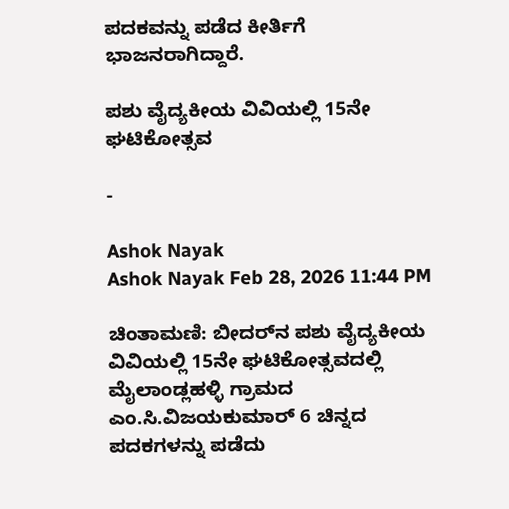ಪದಕವನ್ನು ಪಡೆದ ಕೀರ್ತಿಗೆ ಭಾಜನರಾಗಿದ್ದಾರೆ.

ಪಶು ವೈದ್ಯಕೀಯ ವಿವಿಯಲ್ಲಿ 15ನೇ ಘಟಿಕೋತ್ಸವ

-

Ashok Nayak
Ashok Nayak Feb 28, 2026 11:44 PM

ಚಿಂತಾಮಣಿ: ಬೀದರ್‌ನ ಪಶು ವೈದ್ಯಕೀಯ ವಿವಿಯಲ್ಲಿ 15ನೇ ಘಟಿಕೋತ್ಸವದಲ್ಲಿ ಮೈಲಾಂಡ್ಲಹಳ್ಳಿ ಗ್ರಾಮದ ಎಂ.ಸಿ.ವಿಜಯಕುಮಾರ್ 6 ಚಿನ್ನದ ಪದಕಗಳನ್ನು ಪಡೆದು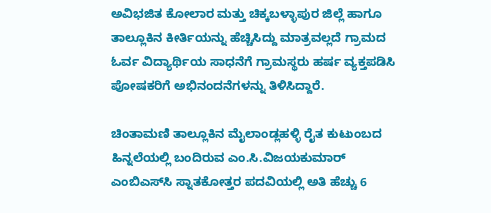ಅವಿಭಜಿತ ಕೋಲಾರ ಮತ್ತು ಚಿಕ್ಕಬಳ್ಳಾಪುರ ಜಿಲ್ಲೆ ಹಾಗೂ ತಾಲ್ಲೂಕಿನ ಕೀರ್ತಿಯನ್ನು ಹೆಚ್ಚಿಸಿದ್ದು ಮಾತ್ರವಲ್ಲದೆ ಗ್ರಾಮದ ಓರ್ವ ವಿದ್ಯಾರ್ಥಿಯ ಸಾಧನೆಗೆ ಗ್ರಾಮಸ್ಥರು ಹರ್ಷ ವ್ಯಕ್ತಪಡಿಸಿ ಪೋಷಕರಿಗೆ ಅಭಿನಂದನೆಗಳನ್ನು ತಿಳಿಸಿದ್ದಾರೆ.

ಚಿಂತಾಮಣಿ ತಾಲ್ಲೂಕಿನ ಮೈಲಾಂಡ್ಲಹಳ್ಳಿ ರೈತ ಕುಟುಂಬದ ಹಿನ್ನಲೆಯಲ್ಲಿ ಬಂದಿರುವ ಎಂ.ಸಿ.ವಿಜಯಕುಮಾರ್ ಎಂಬಿಎಸ್‌ಸಿ ಸ್ನಾತಕೋತ್ತರ ಪದವಿಯಲ್ಲಿ ಅತಿ ಹೆಚ್ಚು 6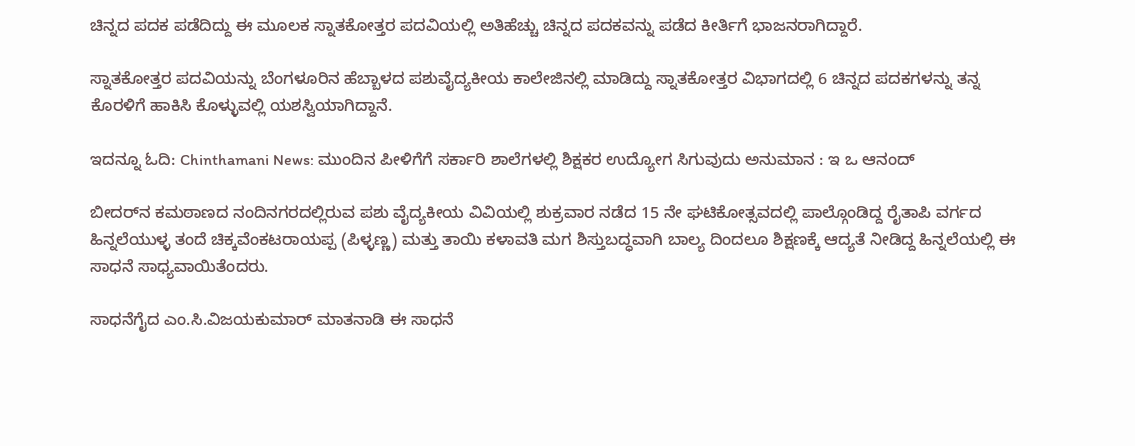ಚಿನ್ನದ ಪದಕ ಪಡೆದಿದ್ದು ಈ ಮೂಲಕ ಸ್ನಾತಕೋತ್ತರ ಪದವಿಯಲ್ಲಿ ಅತಿಹೆಚ್ಚು ಚಿನ್ನದ ಪದಕವನ್ನು ಪಡೆದ ಕೀರ್ತಿಗೆ ಭಾಜನರಾಗಿದ್ದಾರೆ.

ಸ್ನಾತಕೋತ್ತರ ಪದವಿಯನ್ನು ಬೆಂಗಳೂರಿನ ಹೆಬ್ಬಾಳದ ಪಶುವೈದ್ಯಕೀಯ ಕಾಲೇಜಿನಲ್ಲಿ ಮಾಡಿದ್ದು ಸ್ನಾತಕೋತ್ತರ ವಿಭಾಗದಲ್ಲಿ 6 ಚಿನ್ನದ ಪದಕಗಳನ್ನು ತನ್ನ ಕೊರಳಿಗೆ ಹಾಕಿಸಿ ಕೊಳ್ಳುವಲ್ಲಿ ಯಶಸ್ವಿಯಾಗಿದ್ದಾನೆ.

ಇದನ್ನೂ ಓದಿ: Chinthamani News: ಮುಂದಿನ ಪೀಳಿಗೆಗೆ ಸರ್ಕಾರಿ ಶಾಲೆಗಳಲ್ಲಿ ಶಿಕ್ಷಕರ ಉದ್ಯೋಗ ಸಿಗುವುದು ಅನುಮಾನ : ಇ ಒ ಆನಂದ್

ಬೀದರ್‌ನ ಕಮಠಾಣದ ನಂದಿನಗರದಲ್ಲಿರುವ ಪಶು ವೈದ್ಯಕೀಯ ವಿವಿಯಲ್ಲಿ ಶುಕ್ರವಾರ ನಡೆದ 15 ನೇ ಘಟಿಕೋತ್ಸವದಲ್ಲಿ ಪಾಲ್ಗೊಂಡಿದ್ದ ರೈತಾಪಿ ವರ್ಗದ ಹಿನ್ನಲೆಯುಳ್ಳ ತಂದೆ ಚಿಕ್ಕವೆಂಕಟರಾಯಪ್ಪ (ಪಿಳ್ಳಣ್ಣ) ಮತ್ತು ತಾಯಿ ಕಳಾವತಿ ಮಗ ಶಿಸ್ತುಬದ್ಧವಾಗಿ ಬಾಲ್ಯ ದಿಂದಲೂ ಶಿಕ್ಷಣಕ್ಕೆ ಆದ್ಯತೆ ನೀಡಿದ್ದ ಹಿನ್ನಲೆಯಲ್ಲಿ ಈ ಸಾಧನೆ ಸಾಧ್ಯವಾಯಿತೆಂದರು.

ಸಾಧನೆಗೈದ ಎಂ.ಸಿ.ವಿಜಯಕುಮಾರ್ ಮಾತನಾಡಿ ಈ ಸಾಧನೆ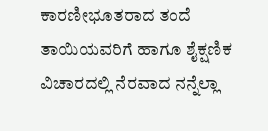ಕಾರಣೀಭೂತರಾದ ತಂದೆ ತಾಯಿಯವರಿಗೆ ಹಾಗೂ ಶೈಕ್ಷಣಿಕ ವಿಚಾರದಲ್ಲಿ ನೆರವಾದ ನನ್ನೆಲ್ಲಾ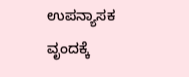ಉಪನ್ಯಾಸಕ ವೃಂದಕ್ಕೆ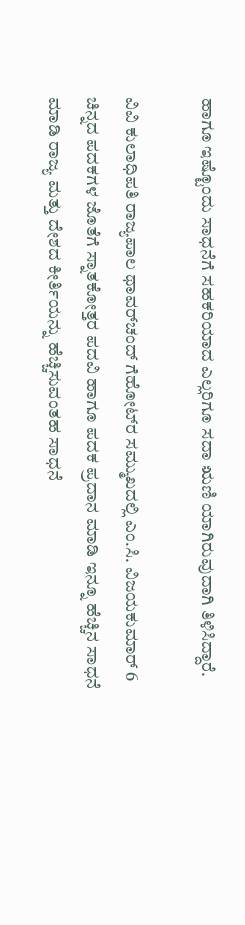ಹಾಗೂ ಇಷ್ಟೊಂದು ಸಾಧನೆಗೆ ಸಹಕರಿಯಾದ ಎಲ್ಲರಿಗೂ ಸದಾ ಋಣಿ ಯಾಗಿರುವುದಾಗಿ ತಿಳಿಸಿದ್ದಾರೆ.

ವಿವಿ ಕುಲಾಧಿಪತಿ ರಾಜ್ಯಪಾಲ ಥಾವರ್‌ಚಂದ್ ಗೆಹೋಟ್‌ರ ಸಮ್ಮುಖದಲ್ಲಿ ಎಂ.ಸಿ. ವಿಜಯಕುಮಾರ್ 6 ಚಿನ್ನದ ಪದಕಗಳ ಜೊತೆಗೆ ಸ್ನಾತಕೋತ್ತರ ಪದವಿ ಹಾಗೂ ಪದಕ ಪ್ರದಾನ ಮಾಡಿ ಇನ್ನೂ ಹೆಚ್ಚಿನ ಸಾಧನೆ ಮಾಡಿ ರಾಜ್ಯ ಮತ್ತು ದೇಶದ ಕೀರ್ತಿಯನ್ನು ಹೆಚ್ಚಿಸುವಂತಹ ಸಾಧನೆ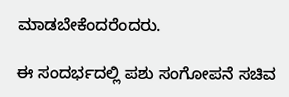ಮಾಡಬೇಕೆಂದರೆಂದರು.

ಈ ಸಂದರ್ಭದಲ್ಲಿ ಪಶು ಸಂಗೋಪನೆ ಸಚಿವ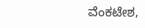ವೆಂಕಟೇಶ,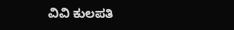ವಿವಿ ಕುಲಪತಿ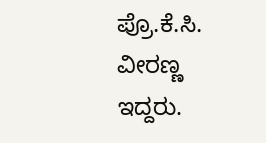ಪ್ರೊ.ಕೆ.ಸಿ. ವೀರಣ್ಣ ಇದ್ದರು.